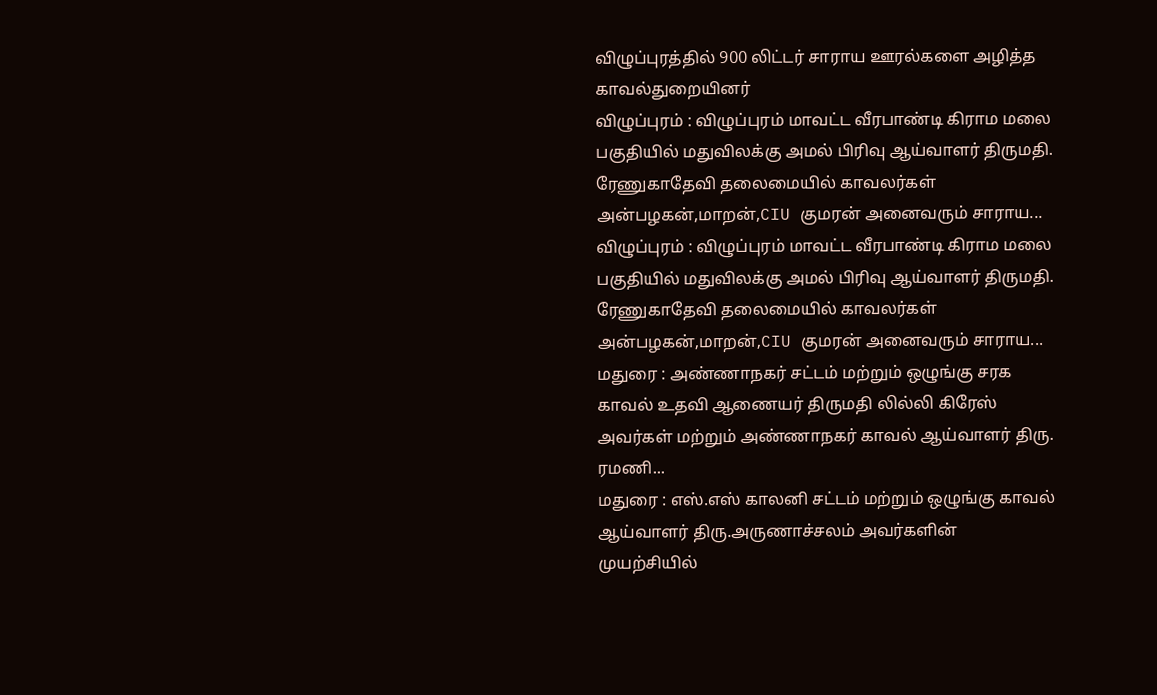விழுப்புரத்தில் 900 லிட்டர் சாராய ஊரல்களை அழித்த காவல்துறையினர்
விழுப்புரம் : விழுப்புரம் மாவட்ட வீரபாண்டி கிராம மலை பகுதியில் மதுவிலக்கு அமல் பிரிவு ஆய்வாளர் திருமதி. ரேணுகாதேவி தலைமையில் காவலர்கள் அன்பழகன்,மாறன்,CIU குமரன் அனைவரும் சாராய...
விழுப்புரம் : விழுப்புரம் மாவட்ட வீரபாண்டி கிராம மலை பகுதியில் மதுவிலக்கு அமல் பிரிவு ஆய்வாளர் திருமதி. ரேணுகாதேவி தலைமையில் காவலர்கள் அன்பழகன்,மாறன்,CIU குமரன் அனைவரும் சாராய...
மதுரை : அண்ணாநகர் சட்டம் மற்றும் ஒழுங்கு சரக காவல் உதவி ஆணையர் திருமதி லில்லி கிரேஸ் அவர்கள் மற்றும் அண்ணாநகர் காவல் ஆய்வாளர் திரு. ரமணி...
மதுரை : எஸ்.எஸ் காலனி சட்டம் மற்றும் ஒழுங்கு காவல் ஆய்வாளர் திரு.அருணாச்சலம் அவர்களின் முயற்சியில்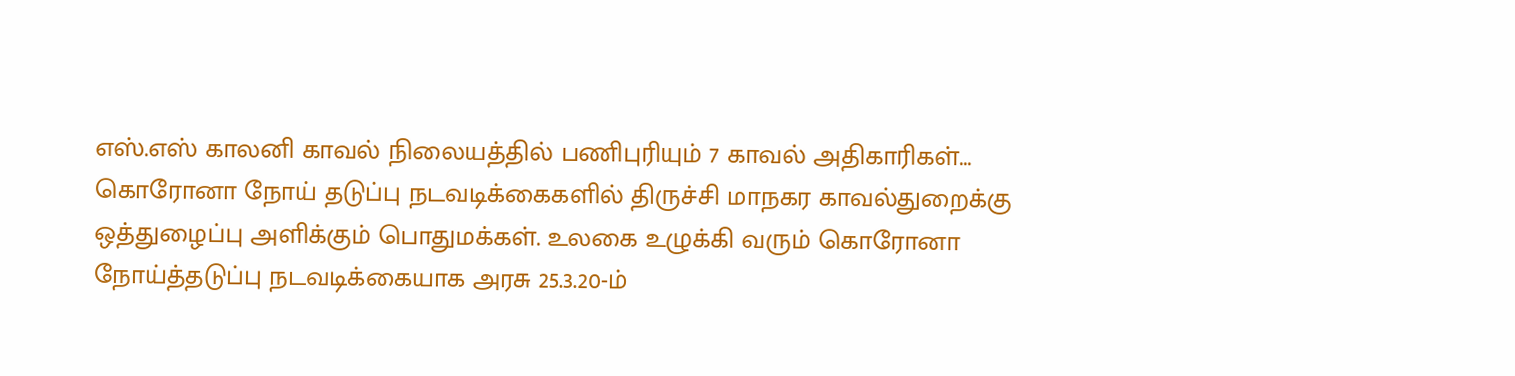எஸ்.எஸ் காலனி காவல் நிலையத்தில் பணிபுரியும் 7 காவல் அதிகாரிகள்...
கொரோனா நோய் தடுப்பு நடவடிக்கைகளில் திருச்சி மாநகர காவல்துறைக்கு ஒத்துழைப்பு அளிக்கும் பொதுமக்கள். உலகை உழுக்கி வரும் கொரோனா நோய்த்தடுப்பு நடவடிக்கையாக அரசு 25.3.20-ம்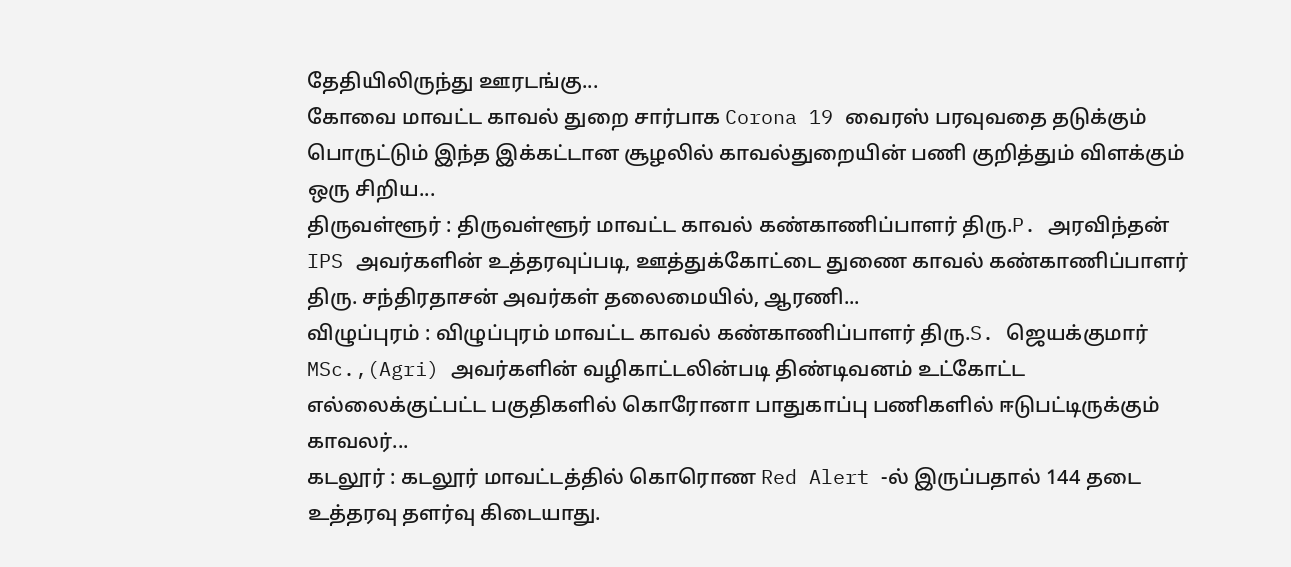தேதியிலிருந்து ஊரடங்கு...
கோவை மாவட்ட காவல் துறை சார்பாக Corona 19 வைரஸ் பரவுவதை தடுக்கும் பொருட்டும் இந்த இக்கட்டான சூழலில் காவல்துறையின் பணி குறித்தும் விளக்கும் ஒரு சிறிய...
திருவள்ளூர் : திருவள்ளூர் மாவட்ட காவல் கண்காணிப்பாளர் திரு.P. அரவிந்தன் IPS அவர்களின் உத்தரவுப்படி, ஊத்துக்கோட்டை துணை காவல் கண்காணிப்பாளர் திரு. சந்திரதாசன் அவர்கள் தலைமையில், ஆரணி...
விழுப்புரம் : விழுப்புரம் மாவட்ட காவல் கண்காணிப்பாளர் திரு.S. ஜெயக்குமார் MSc.,(Agri) அவர்களின் வழிகாட்டலின்படி திண்டிவனம் உட்கோட்ட எல்லைக்குட்பட்ட பகுதிகளில் கொரோனா பாதுகாப்பு பணிகளில் ஈடுபட்டிருக்கும் காவலர்...
கடலூர் : கடலூர் மாவட்டத்தில் கொரொண Red Alert -ல் இருப்பதால் 144 தடை உத்தரவு தளர்வு கிடையாது.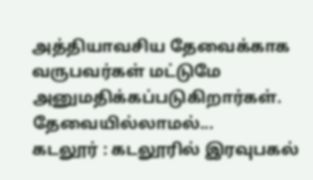அத்தியாவசிய தேவைக்காக வருபவர்கள் மட்டுமே அனுமதிக்கப்படுகிறார்கள். தேவையில்லாமல்...
கடலூர் : கடலூரில் இரவுபகல்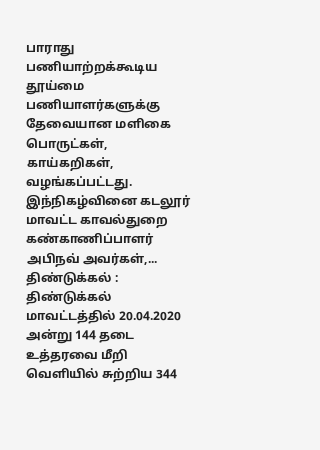பாராது பணியாற்றக்கூடிய தூய்மை பணியாளர்களுக்கு தேவையான மளிகை பொருட்கள், காய்கறிகள், வழங்கப்பட்டது. இந்நிகழ்வினை கடலூர் மாவட்ட காவல்துறை கண்காணிப்பாளர் அபிநவ் அவர்கள்,...
திண்டுக்கல் : திண்டுக்கல் மாவட்டத்தில் 20.04.2020 அன்று 144 தடை உத்தரவை மீறி வெளியில் சுற்றிய 344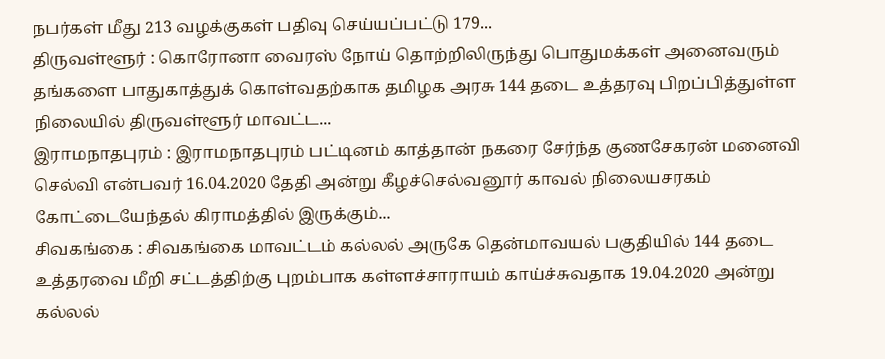நபர்கள் மீது 213 வழக்குகள் பதிவு செய்யப்பட்டு 179...
திருவள்ளூர் : கொரோனா வைரஸ் நோய் தொற்றிலிருந்து பொதுமக்கள் அனைவரும் தங்களை பாதுகாத்துக் கொள்வதற்காக தமிழக அரசு 144 தடை உத்தரவு பிறப்பித்துள்ள நிலையில் திருவள்ளூர் மாவட்ட...
இராமநாதபுரம் : இராமநாதபுரம் பட்டினம் காத்தான் நகரை சேர்ந்த குணசேகரன் மனைவி செல்வி என்பவர் 16.04.2020 தேதி அன்று கீழச்செல்வனூர் காவல் நிலையசரகம் கோட்டையேந்தல் கிராமத்தில் இருக்கும்...
சிவகங்கை : சிவகங்கை மாவட்டம் கல்லல் அருகே தென்மாவயல் பகுதியில் 144 தடை உத்தரவை மீறி சட்டத்திற்கு புறம்பாக கள்ளச்சாராயம் காய்ச்சுவதாக 19.04.2020 அன்று கல்லல்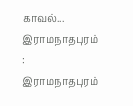காவல்...
இராமநாதபுரம் : இராமநாதபுரம்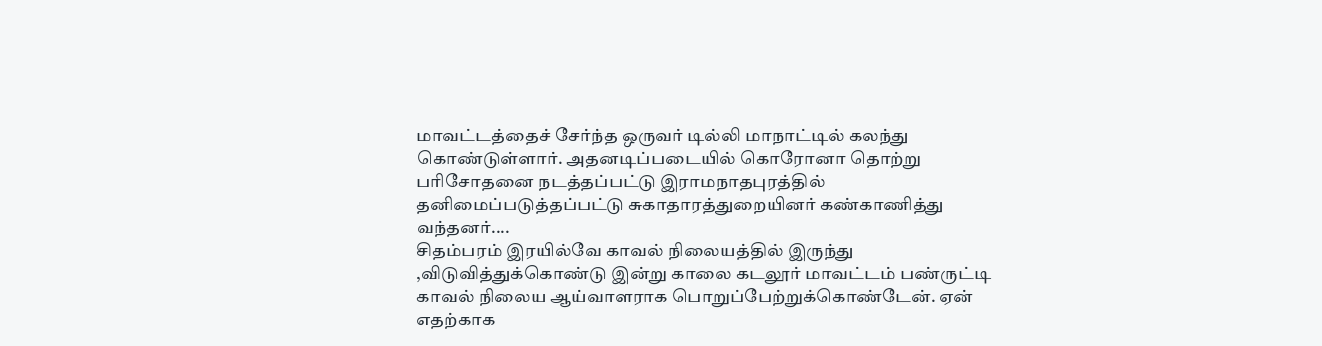மாவட்டத்தைச் சேர்ந்த ஒருவர் டில்லி மாநாட்டில் கலந்து கொண்டுள்ளார். அதனடிப்படையில் கொரோனா தொற்று பரிசோதனை நடத்தப்பட்டு இராமநாதபுரத்தில் தனிமைப்படுத்தப்பட்டு சுகாதாரத்துறையினர் கண்காணித்து வந்தனர்....
சிதம்பரம் இரயில்வே காவல் நிலையத்தில் இருந்து ,விடுவித்துக்கொண்டு இன்று காலை கடலூர் மாவட்டம் பண்ருட்டி காவல் நிலைய ஆய்வாளராக பொறுப்பேற்றுக்கொண்டேன். ஏன் எதற்காக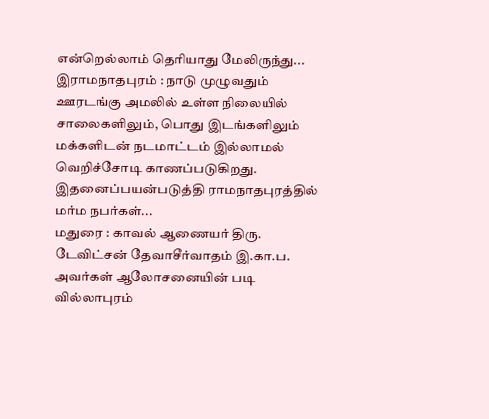என்றெல்லாம் தெரியாது மேலிருந்து...
இராமநாதபுரம் : நாடு முழுவதும் ஊரடங்கு அமலில் உள்ள நிலையில் சாலைகளிலும், பொது இடங்களிலும் மக்களிடன் நடமாட்டம் இல்லாமல் வெறிச்சோடி காணப்படுகிறது. இதனைப்பயன்படுத்தி ராமநாதபுரத்தில் மர்ம நபர்கள்...
மதுரை : காவல் ஆணையர் திரு. டேவிட்சன் தேவாசீர்வாதம் இ.கா.ப. அவர்கள் ஆலோசனையின் படி வில்லாபுரம்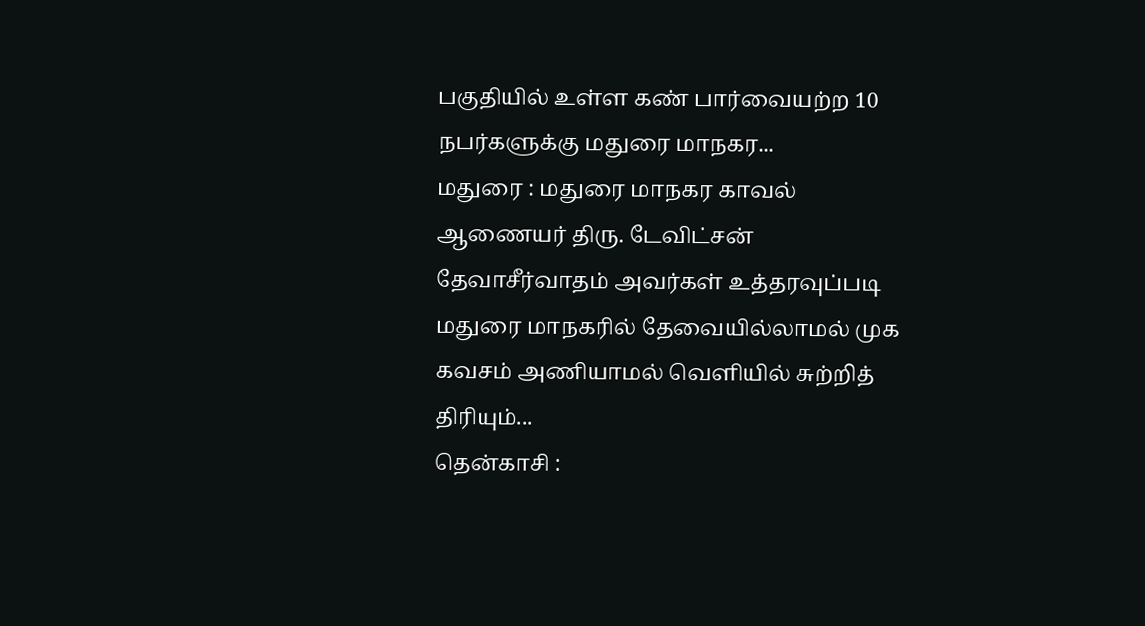பகுதியில் உள்ள கண் பார்வையற்ற 10 நபர்களுக்கு மதுரை மாநகர...
மதுரை : மதுரை மாநகர காவல் ஆணையர் திரு. டேவிட்சன் தேவாசீர்வாதம் அவர்கள் உத்தரவுப்படி மதுரை மாநகரில் தேவையில்லாமல் முக கவசம் அணியாமல் வெளியில் சுற்றித் திரியும்...
தென்காசி :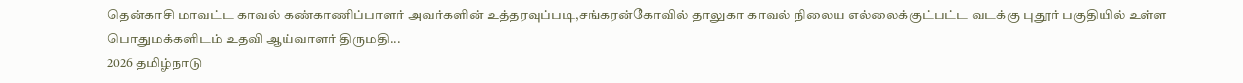தென்காசி மாவட்ட காவல் கண்காணிப்பாளர் அவர்களின் உத்தரவுப்படி,சங்கரன்கோவில் தாலுகா காவல் நிலைய எல்லைக்குட்பட்ட வடக்கு புதூர் பகுதியில் உள்ள பொதுமக்களிடம் உதவி ஆய்வாளர் திருமதி...
2026 தமிழ்நாடு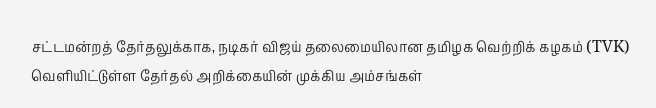சட்டமன்றத் தேர்தலுக்காக, நடிகர் விஜய் தலைமையிலான தமிழக வெற்றிக் கழகம் (TVK) வெளியிட்டுள்ள தேர்தல் அறிக்கையின் முக்கிய அம்சங்கள்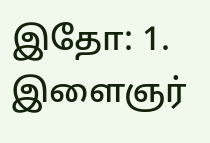இதோ: 1. இளைஞர்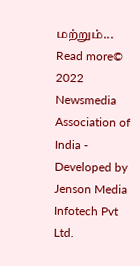மற்றும்...
Read more© 2022 Newsmedia Association of India - Developed by Jenson Media Infotech Pvt Ltd.